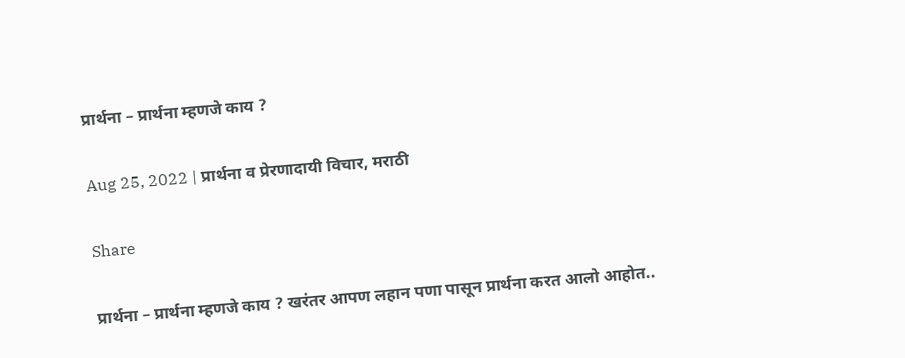प्रार्थना – प्रार्थना म्हणजे काय ?

Aug 25, 2022 | प्रार्थना व प्रेरणादायी विचार, मराठी

Share

प्रार्थना – प्रार्थना म्हणजे काय ? खरंतर आपण लहान पणा पासून प्रार्थना करत आलो आहोत..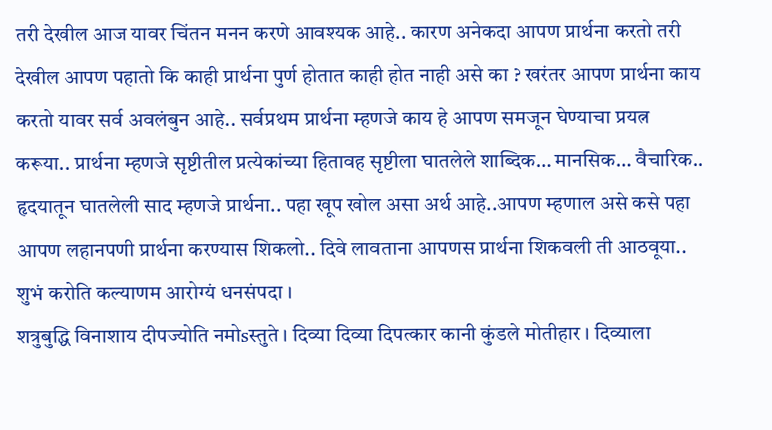तरी देखील आज यावर चिंतन मनन करणे आवश्यक आहे.. कारण अनेकदा आपण प्रार्थना करतो तरी देखील आपण पहातो कि काही प्रार्थना पुर्ण होतात काही होत नाही असे का ? खरंतर आपण प्रार्थना काय करतो यावर सर्व अवलंबुन आहे.. सर्वप्रथम प्रार्थना म्हणजे काय हे आपण समजून घेण्याचा प्रयत्न करूया.. प्रार्थना म्हणजे सृष्टीतील प्रत्येकांच्या हितावह सृष्टीला घातलेले शाब्दिक… मानसिक… वैचारिक.. हृदयातून घातलेली साद म्हणजे प्रार्थना.. पहा खूप खोल असा अर्थ आहे..आपण म्हणाल असे कसे पहा आपण लहानपणी प्रार्थना करण्यास शिकलो.. दिवे लावताना आपणस प्रार्थना शिकवली ती आठवूया.. शुभं करोति कल्याणम आरोग्यं धनसंपदा ।
शत्रुबुद्धि विनाशाय दीपज्योति नमोsस्तुते । दिव्या दिव्या दिपत्कार कानी कुंडले मोतीहार । दिव्याला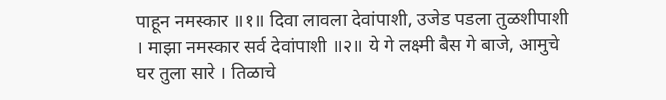पाहून नमस्कार ॥१॥ दिवा लावला देवांपाशी, उजेड पडला तुळशीपाशी । माझा नमस्कार सर्व देवांपाशी ॥२॥ ये गे लक्ष्मी बैस गे बाजे, आमुचे घर तुला सारे । तिळाचे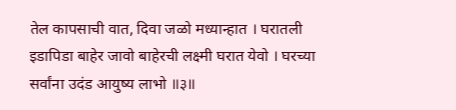तेल कापसाची वात, दिवा जळो मध्यान्हात । घरातली इडापिडा बाहेर जावो बाहेरची लक्ष्मी घरात येवो । घरच्या सर्वांना उदंड आयुष्य लाभो ॥३॥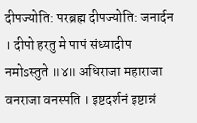दीपज्योति: परब्रह्म दीपज्योति: जनार्दन । दीपो हरतु मे पापं संध्यादीप नमोsस्तुते ॥४॥ अधिराजा महाराजा वनराजा वनस्पति । इष्टदर्शनं इष्टान्नं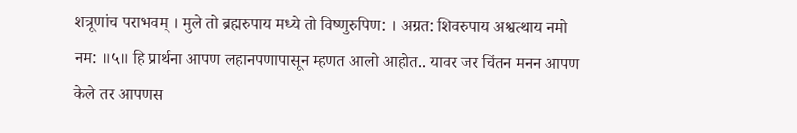शत्रूणांच पराभवम्‌ । मुले तो ब्रह्मरुपाय मध्ये तो विष्णुरुपिण: । अग्रत: शिवरुपाय अश्वत्थाय नमो नम: ॥५॥ हि प्रार्थना आपण लहानपणापासून म्हणत आलो आहोत.. यावर जर चिंतन मनन आपण केले तर आपणस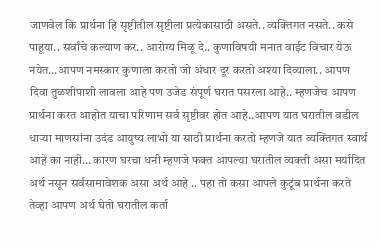जाणवेल कि प्रार्थना हि सृष्टीतील सृष्टीला प्रत्येकासाठी असते.. व्यक्तिगत नसते.. कसे पाहूया.. सर्वांचे कल्याण कर.. आरोग्य मिळू दे.. कुणाविषयी मनात वाईट विचार येऊ नयेत…आपण नमस्कार कुणाला करतो जो अंधार दूर करतो अश्या दिव्याला.. आपण दिवा तुळशीपाशी लावला आहे पण उजेड संपूर्ण घरात पसरला आहे.. म्हणजेच आपण प्रार्थना करत आहोत याचा परिणाम सर्व सृष्टीवर होत आहे..आपण यात घरातील वडील धाऱ्या माणसांना उदंड आयुष्य लाभो या साठी प्रार्थना करतो म्हणजे यात व्यक्तिगत स्वार्थ आहे का नाही… कारण घरचा धनी म्हणजे फक्त आपल्या घरातील व्यक्ती असा मर्यादित अर्थ नसून सर्वसामावेशक असा अर्थ आहे .. पहा तो कसा आपले कुटूंब प्रार्थना करते तेव्हा आपण अर्थ घेतो घरातील कर्ता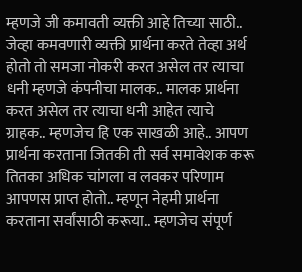म्हणजे जी कमावती व्यक्ती आहे तिच्या साठी.. जेव्हा कमवणारी व्यक्ती प्रार्थना करते तेव्हा अर्थ होतो तो समजा नोकरी करत असेल तर त्याचा धनी म्हणजे कंपनीचा मालक.. मालक प्रार्थना करत असेल तर त्याचा धनी आहेत त्याचे ग्राहक.. म्हणजेच हि एक साखळी आहे.. आपण प्रार्थना करताना जितकी ती सर्व समावेशक करू तितका अधिक चांगला व लवकर परिणाम आपणस प्राप्त होतो.. म्हणून नेहमी प्रार्थना करताना सर्वांसाठी करूया.. म्हणजेच संपूर्ण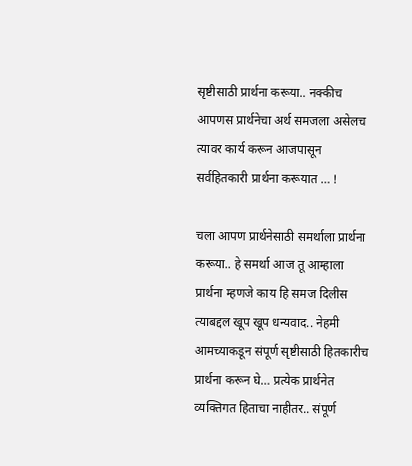सृष्टीसाठी प्रार्थना करूया.. नक्कीच आपणस प्रार्थनेचा अर्थ समजला असेलच त्यावर कार्य करून आजपासून सर्वहितकारी प्रार्थना करूयात … !

चला आपण प्रार्थनेसाठी समर्थाला प्रार्थना करूया.. हे समर्था आज तू आम्हाला प्रार्थना म्हणजे काय हि समज दिलीस त्याबद्दल खूप खूप धन्यवाद.. नेहमी आमच्याकडून संपूर्ण सृष्टीसाठी हितकारीच प्रार्थना करून घे… प्रत्येक प्रार्थनेत व्यक्तिगत हिताचा नाहीतर.. संपूर्ण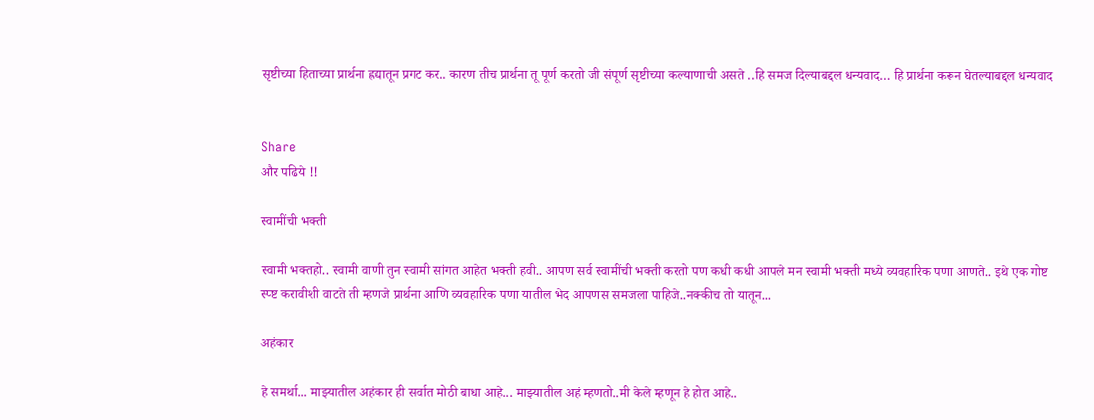सृष्टीच्या हिताच्या प्रार्थना ह्रद्यातून प्रगट कर.. कारण तीच प्रार्थना तू पूर्ण करतो जी संपूर्ण सृष्टीच्या कल्याणाची असते ..हि समज दिल्याबद्दल धन्यवाद… हि प्रार्थना करून घेतल्याबद्दल धन्यवाद


Share
और पढिये !!

स्वामींची भक्ती

स्वामी भक्तहो.. स्वामी वाणी तुन स्वामी सांगत आहेत भक्ती हवी.. आपण सर्व स्वामींची भक्ती करतो पण कधी कधी आपले मन स्वामी भक्ती मध्ये व्यवहारिक पणा आणते.. इथे एक गोष्ट स्प्ष्ट करावीशी वाटते ती म्हणजे प्रार्थना आणि व्यवहारिक पणा यातील भेद आपणस समजला पाहिजे..नक्कीच तो यातून...

अहंकार

हे समर्था... माझ्यातील अहंकार ही सर्वात मोठी बाधा आहे... माझ्यातील अहं म्हणतो..मी केले म्हणून हे होत आहे..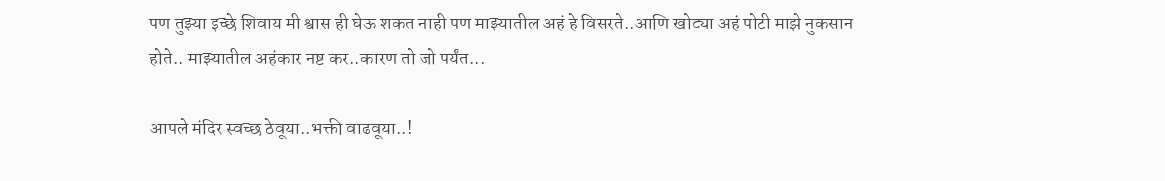पण तुझ्या इच्छे शिवाय मी श्वास ही घेऊ शकत नाही पण माझ्यातील अहं हे विसरते..आणि खोट्या अहं पोटी माझे नुकसान होते.. माझ्यातील अहंकार नष्ट कर..कारण तो जो पर्यंत...

आपले मंदिर स्वच्छ ठेवूया..भक्ती वाढवूया..!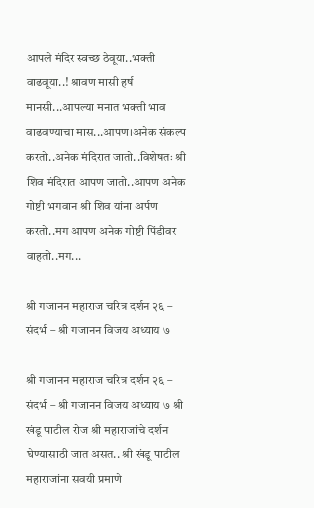आपले मंदिर स्वच्छ ठेवूया..भक्ती वाढवूया..! श्रावण मासी हर्ष मानसी...आपल्या मनात भक्ती भाव वाढवण्याचा मास...आपण।अनेक संकल्प करतो..अनेक मंदिरात जातो..विशेषतः श्री शिव मंदिरात आपण जातो..आपण अनेक गोष्टी भगवान श्री शिव यांना अर्पण करतो..मग आपण अनेक गोष्टी पिंडीवर वाहतो..मग...

श्री गजानन महाराज चरित्र दर्शन २६ – संदर्भ – श्री गजानन विजय अध्याय ७

श्री गजानन महाराज चरित्र दर्शन २६ – संदर्भ – श्री गजानन विजय अध्याय ७ श्री खंडू पाटील रोज श्री महाराजांचे दर्शन घेण्यासाठी जात असत.. श्री खंडू पाटील महाराजांना सवयी प्रमाणे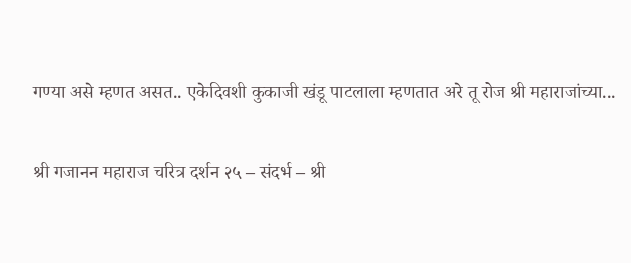गण्या असे म्हणत असत.. एकेदिवशी कुकाजी खंडू पाटलाला म्हणतात अरे तू रोज श्री महाराजांच्या...

श्री गजानन महाराज चरित्र दर्शन २५ – संदर्भ – श्री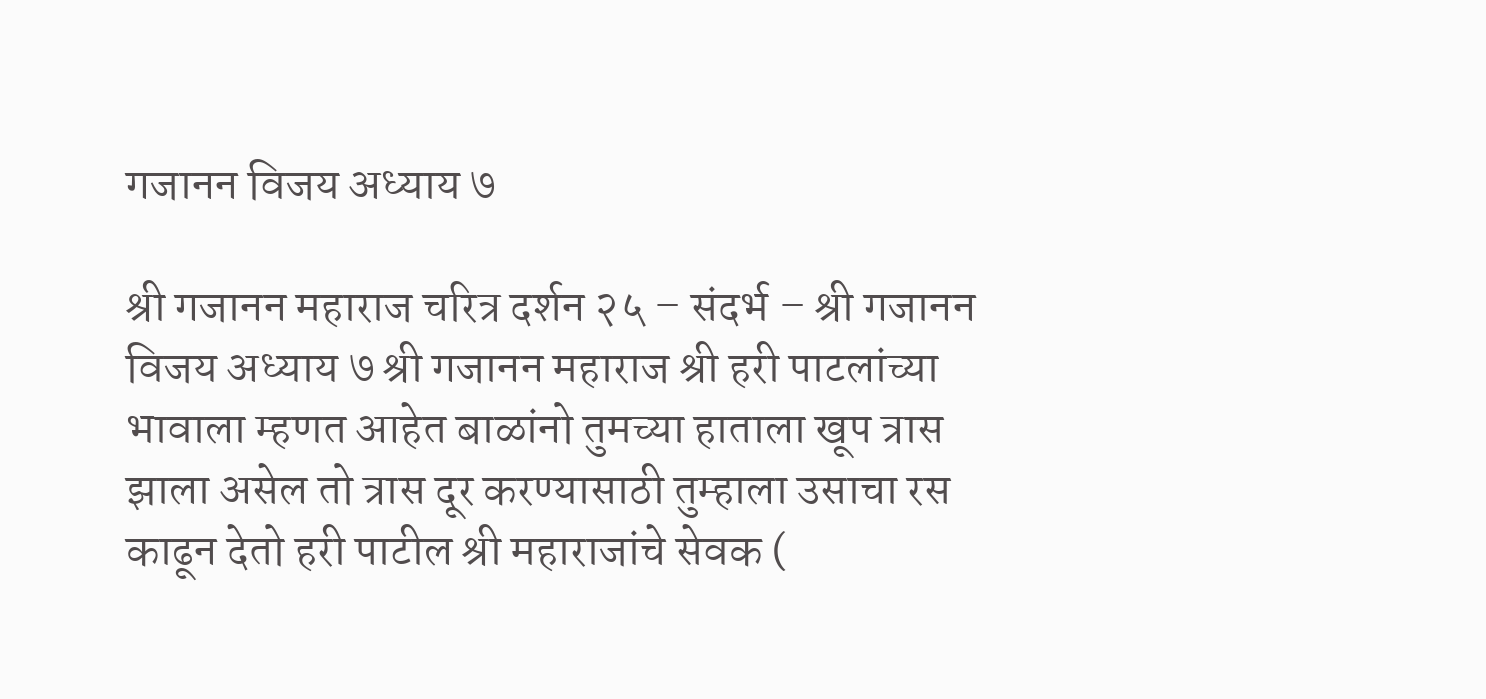गजानन विजय अध्याय ७

श्री गजानन महाराज चरित्र दर्शन २५ – संदर्भ – श्री गजानन विजय अध्याय ७ श्री गजानन महाराज श्री हरी पाटलांच्या भावाला म्हणत आहेत बाळांनो तुमच्या हाताला खूप त्रास झाला असेल तो त्रास दूर करण्यासाठी तुम्हाला उसाचा रस काढून देतो हरी पाटील श्री महाराजांचे सेवक (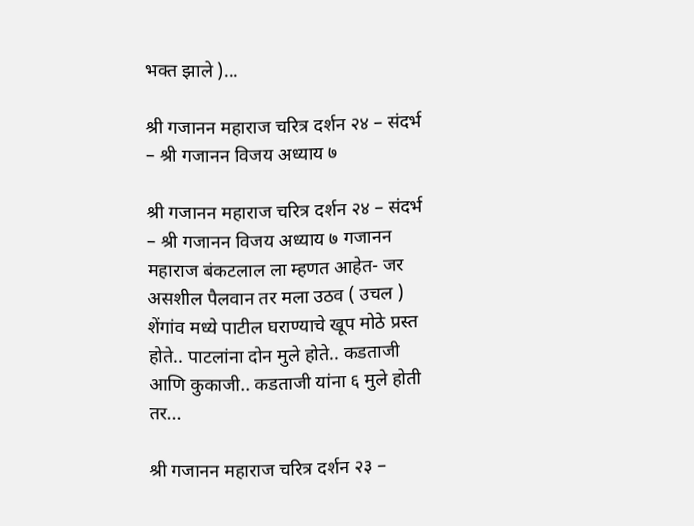भक्त झाले )...

श्री गजानन महाराज चरित्र दर्शन २४ – संदर्भ – श्री गजानन विजय अध्याय ७

श्री गजानन महाराज चरित्र दर्शन २४ – संदर्भ – श्री गजानन विजय अध्याय ७ गजानन महाराज बंकटलाल ला म्हणत आहेत- जर असशील पैलवान तर मला उठव ( उचल ) शेंगांव मध्ये पाटील घराण्याचे खूप मोठे प्रस्त होते.. पाटलांना दोन मुले होते.. कडताजी आणि कुकाजी.. कडताजी यांना ६ मुले होती तर...

श्री गजानन महाराज चरित्र दर्शन २३ –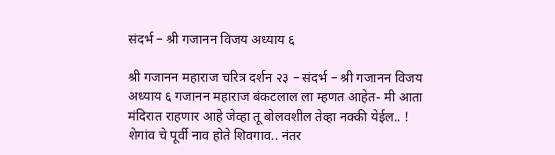संदर्भ – श्री गजानन विजय अध्याय ६

श्री गजानन महाराज चरित्र दर्शन २३ – संदर्भ – श्री गजानन विजय अध्याय ६ गजानन महाराज बंकटलाल ला म्हणत आहेत- मी आता मंदिरात राहणार आहे जेव्हा तू बोलवशील तेव्हा नक्की येईल.. ! शेगांव चे पूर्वी नाव होते शिवगाव.. नंतर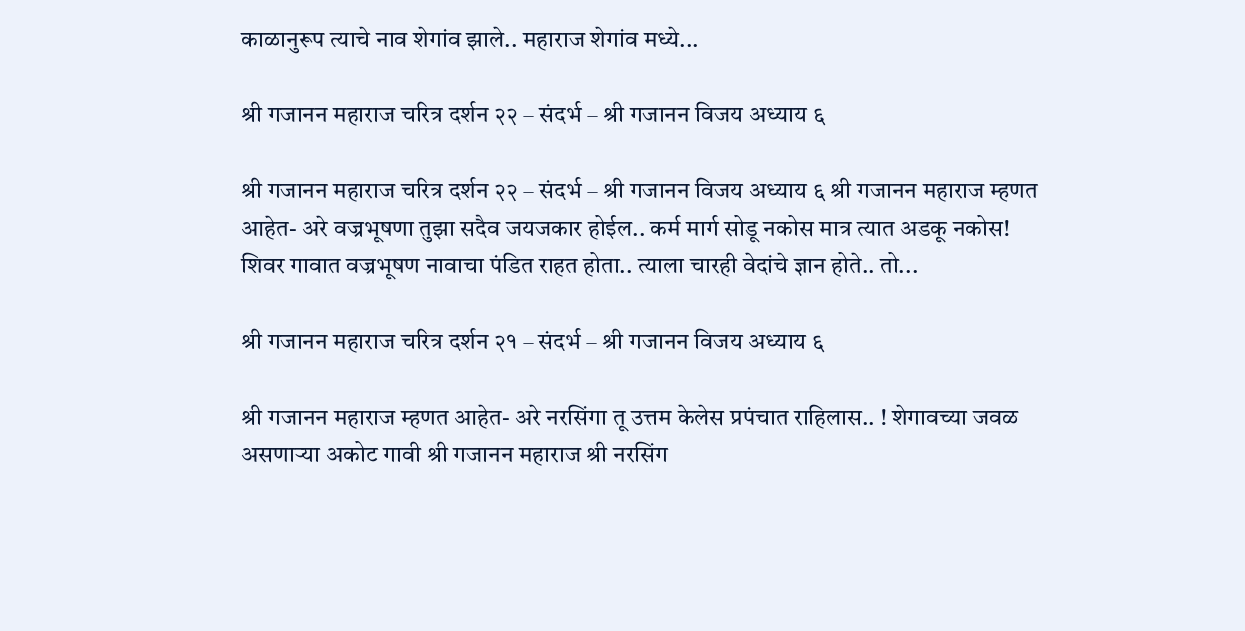काळानुरूप त्याचे नाव शेगांव झाले.. महाराज शेगांव मध्ये...

श्री गजानन महाराज चरित्र दर्शन २२ – संदर्भ – श्री गजानन विजय अध्याय ६

श्री गजानन महाराज चरित्र दर्शन २२ – संदर्भ – श्री गजानन विजय अध्याय ६ श्री गजानन महाराज म्हणत आहेत- अरे वज्रभूषणा तुझा सदैव जयजकार होईल.. कर्म मार्ग सोडू नकोस मात्र त्यात अडकू नकोस! शिवर गावात वज्रभूषण नावाचा पंडित राहत होता.. त्याला चारही वेदांचे ज्ञान होते.. तो...

श्री गजानन महाराज चरित्र दर्शन २१ – संदर्भ – श्री गजानन विजय अध्याय ६

श्री गजानन महाराज म्हणत आहेत- अरे नरसिंगा तू उत्तम केलेस प्रपंचात राहिलास.. ! शेगावच्या जवळ असणाऱ्या अकोट गावी श्री गजानन महाराज श्री नरसिंग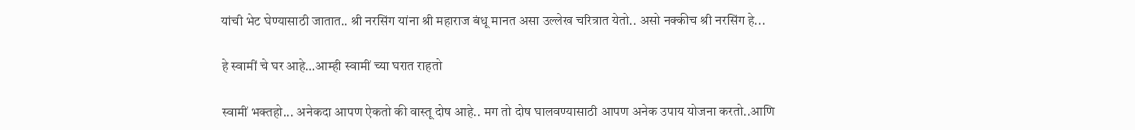यांची भेट घेण्यासाठी जातात.. श्री नरसिंग यांना श्री महाराज बंधू मानत असा उल्लेख चरित्रात येतो.. असो नक्कीच श्री नरसिंग हे...

हे स्वामीं चे घर आहे…आम्ही स्वामीं च्या घरात राहतो

स्वामीं भक्तहो... अनेकदा आपण ऐकतो की वास्तू दोष आहे.. मग तो दोष घालवण्यासाठी आपण अनेक उपाय योजना करतो..आणि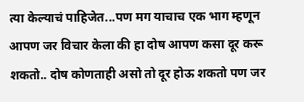त्या केल्याचं पाहिजेत...पण मग याचाच एक भाग म्हणून आपण जर विचार केला की हा दोष आपण कसा दूर करू शकतो.. दोष कोणताही असो तो दूर होऊ शकतो पण जर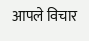आपले विचार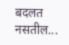बदलत नसतील...